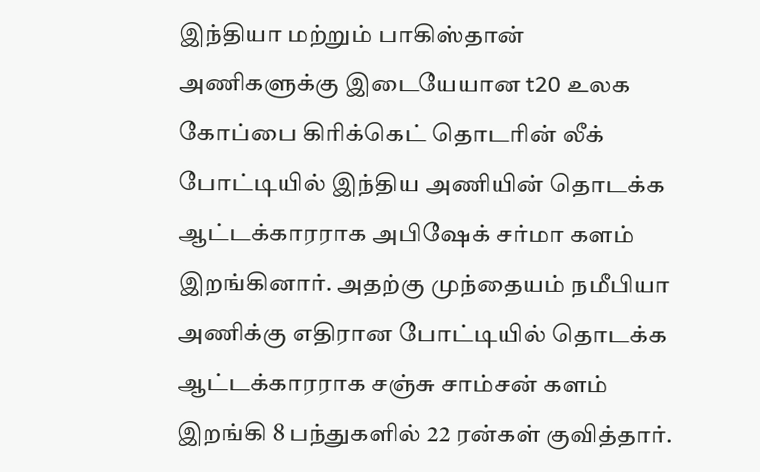இந்தியா மற்றும் பாகிஸ்தான் அணிகளுக்கு இடையேயான t20 உலக கோப்பை கிரிக்கெட் தொடரின் லீக் போட்டியில் இந்திய அணியின் தொடக்க ஆட்டக்காரராக அபிஷேக் சர்மா களம் இறங்கினார். அதற்கு முந்தையம் நமீபியா அணிக்கு எதிரான போட்டியில் தொடக்க ஆட்டக்காரராக சஞ்சு சாம்சன் களம் இறங்கி 8 பந்துகளில் 22 ரன்கள் குவித்தார்.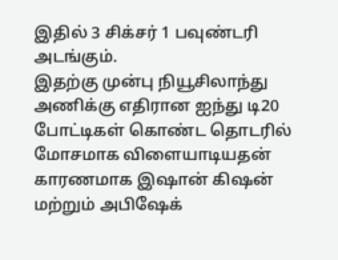இதில் 3 சிக்சர் 1 பவுண்டரி அடங்கும்.
இதற்கு முன்பு நியூசிலாந்து அணிக்கு எதிரான ஐந்து டி20 போட்டிகள் கொண்ட தொடரில் மோசமாக விளையாடியதன் காரணமாக இஷான் கிஷன் மற்றும் அபிஷேக்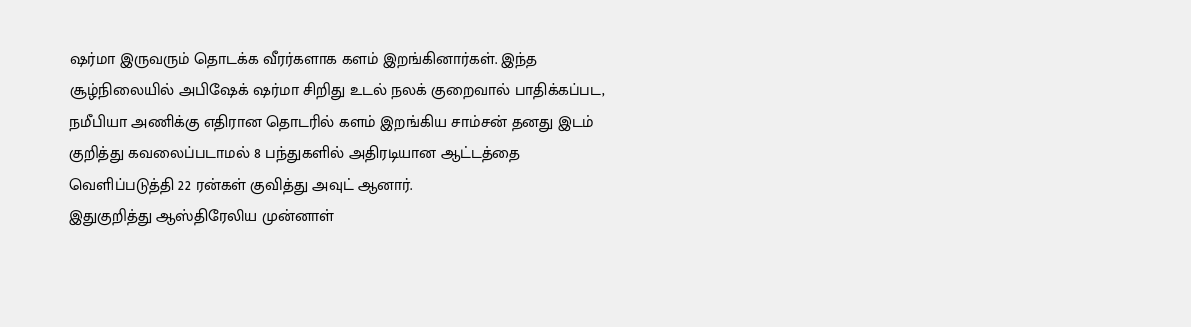ஷர்மா இருவரும் தொடக்க வீரர்களாக களம் இறங்கினார்கள். இந்த சூழ்நிலையில் அபிஷேக் ஷர்மா சிறிது உடல் நலக் குறைவால் பாதிக்கப்பட, நமீபியா அணிக்கு எதிரான தொடரில் களம் இறங்கிய சாம்சன் தனது இடம் குறித்து கவலைப்படாமல் 8 பந்துகளில் அதிரடியான ஆட்டத்தை வெளிப்படுத்தி 22 ரன்கள் குவித்து அவுட் ஆனார்.
இதுகுறித்து ஆஸ்திரேலிய முன்னாள்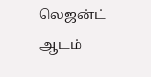லெஜன்ட் ஆடம்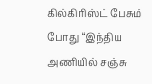கில்கிரிஸ்ட் பேசும் போது “இந்திய அணியில் சஞ்சு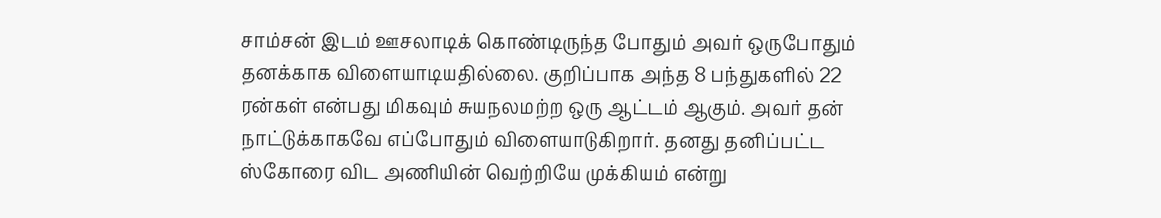சாம்சன் இடம் ஊசலாடிக் கொண்டிருந்த போதும் அவர் ஒருபோதும் தனக்காக விளையாடியதில்லை. குறிப்பாக அந்த 8 பந்துகளில் 22 ரன்கள் என்பது மிகவும் சுயநலமற்ற ஒரு ஆட்டம் ஆகும். அவர் தன் நாட்டுக்காகவே எப்போதும் விளையாடுகிறார். தனது தனிப்பட்ட ஸ்கோரை விட அணியின் வெற்றியே முக்கியம் என்று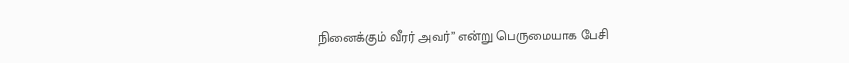நினைக்கும் வீரர் அவர்” என்று பெருமையாக பேசி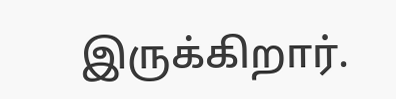இருக்கிறார்.